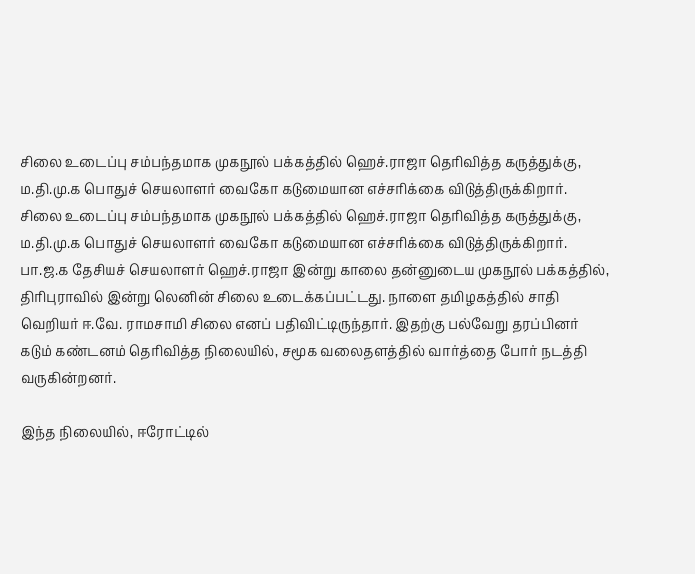சிலை உடைப்பு சம்பந்தமாக முகநூல் பக்கத்தில் ஹெச்.ராஜா தெரிவித்த கருத்துக்கு, ம.தி.மு.க பொதுச் செயலாளர் வைகோ கடுமையான எச்சரிக்கை விடுத்திருக்கிறார்.
சிலை உடைப்பு சம்பந்தமாக முகநூல் பக்கத்தில் ஹெச்.ராஜா தெரிவித்த கருத்துக்கு, ம.தி.மு.க பொதுச் செயலாளர் வைகோ கடுமையான எச்சரிக்கை விடுத்திருக்கிறார்.
பா.ஜ.க தேசியச் செயலாளர் ஹெச்.ராஜா இன்று காலை தன்னுடைய முகநூல் பக்கத்தில், திரிபுராவில் இன்று லெனின் சிலை உடைக்கப்பட்டது. நாளை தமிழகத்தில் சாதி வெறியர் ஈ.வே. ராமசாமி சிலை எனப் பதிவிட்டிருந்தார். இதற்கு பல்வேறு தரப்பினர் கடும் கண்டனம் தெரிவித்த நிலையில், சமூக வலைதளத்தில் வார்த்தை போர் நடத்தி வருகின்றனர்.

இந்த நிலையில், ஈரோட்டில்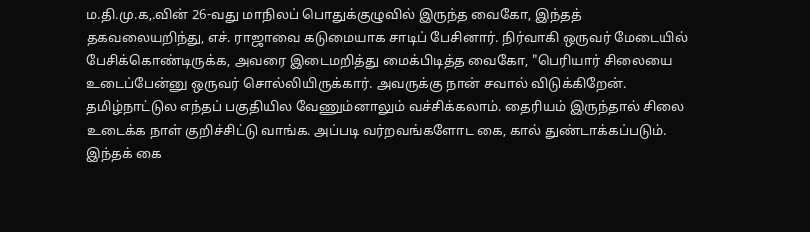ம.தி.மு.க,.வின் 26-வது மாநிலப் பொதுக்குழுவில் இருந்த வைகோ, இந்தத் தகவலையறிந்து, எச். ராஜாவை கடுமையாக சாடிப் பேசினார். நிர்வாகி ஒருவர் மேடையில் பேசிக்கொண்டிருக்க, அவரை இடைமறித்து மைக்பிடித்த வைகோ, "பெரியார் சிலையை உடைப்பேன்னு ஒருவர் சொல்லியிருக்கார். அவருக்கு நான் சவால் விடுக்கிறேன். தமிழ்நாட்டுல எந்தப் பகுதியில வேணும்னாலும் வச்சிக்கலாம். தைரியம் இருந்தால் சிலை உடைக்க நாள் குறிச்சிட்டு வாங்க. அப்படி வர்றவங்களோட கை, கால் துண்டாக்கப்படும். இந்தக் கை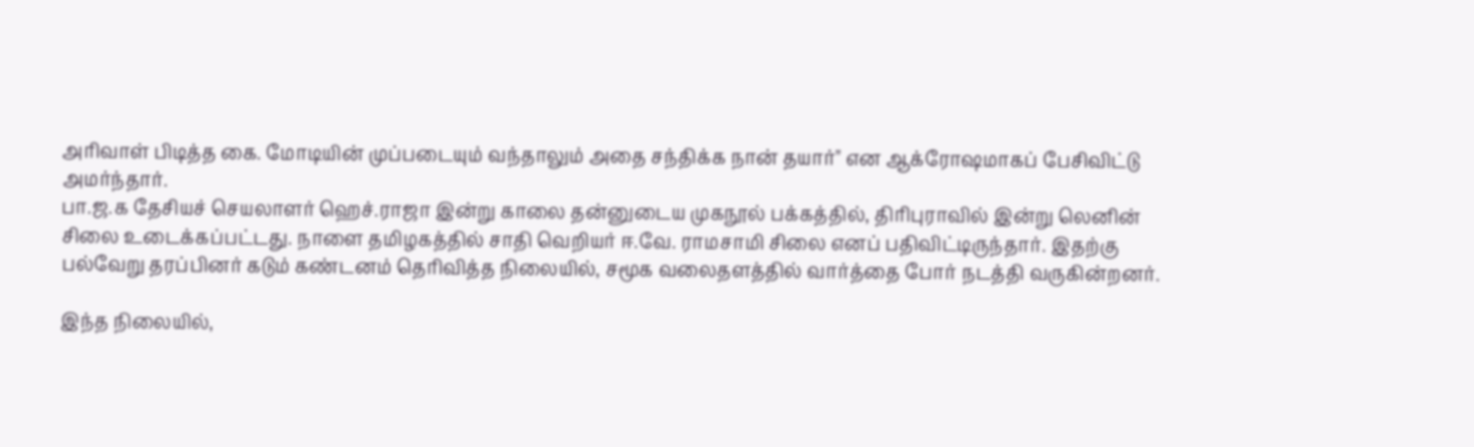அரிவாள் பிடித்த கை. மோடியின் முப்படையும் வந்தாலும் அதை சந்திக்க நான் தயார்" என ஆக்ரோஷமாகப் பேசிவிட்டு அமர்ந்தார்.
பா.ஜ.க தேசியச் செயலாளர் ஹெச்.ராஜா இன்று காலை தன்னுடைய முகநூல் பக்கத்தில், திரிபுராவில் இன்று லெனின் சிலை உடைக்கப்பட்டது. நாளை தமிழகத்தில் சாதி வெறியர் ஈ.வே. ராமசாமி சிலை எனப் பதிவிட்டிருந்தார். இதற்கு பல்வேறு தரப்பினர் கடும் கண்டனம் தெரிவித்த நிலையில், சமூக வலைதளத்தில் வார்த்தை போர் நடத்தி வருகின்றனர்.

இந்த நிலையில்,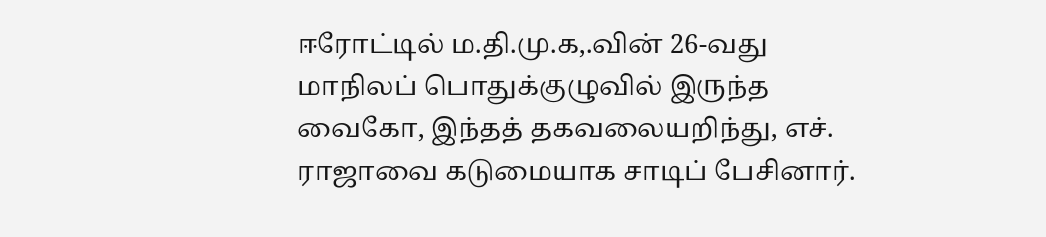ஈரோட்டில் ம.தி.மு.க,.வின் 26-வது மாநிலப் பொதுக்குழுவில் இருந்த வைகோ, இந்தத் தகவலையறிந்து, எச். ராஜாவை கடுமையாக சாடிப் பேசினார்.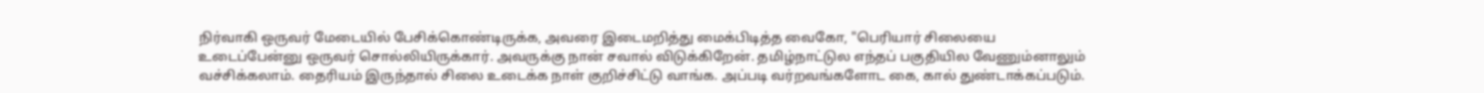நிர்வாகி ஒருவர் மேடையில் பேசிக்கொண்டிருக்க, அவரை இடைமறித்து மைக்பிடித்த வைகோ, "பெரியார் சிலையை உடைப்பேன்னு ஒருவர் சொல்லியிருக்கார். அவருக்கு நான் சவால் விடுக்கிறேன். தமிழ்நாட்டுல எந்தப் பகுதியில வேணும்னாலும் வச்சிக்கலாம். தைரியம் இருந்தால் சிலை உடைக்க நாள் குறிச்சிட்டு வாங்க. அப்படி வர்றவங்களோட கை, கால் துண்டாக்கப்படும்.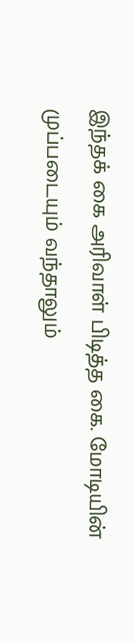இந்தக் கை அரிவாள் பிடித்த கை. மோடியின் முப்படையும் வந்தாலும்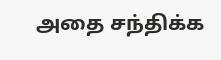அதை சந்திக்க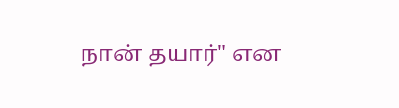நான் தயார்" என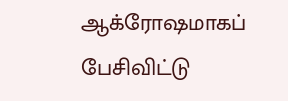ஆக்ரோஷமாகப் பேசிவிட்டு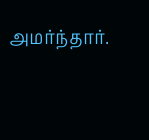அமர்ந்தார்.